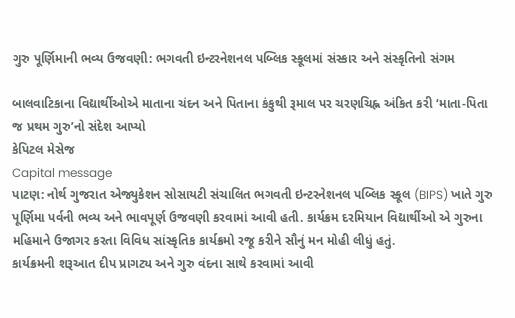ગુરુ પૂર્ણિમાની ભવ્ય ઉજવણી: ભગવતી ઇન્ટરનેશનલ પબ્લિક સ્કૂલમાં સંસ્કાર અને સંસ્કૃતિનો સંગમ

બાલવાટિકાના વિદ્યાર્થીઓએ માતાના ચંદન અને પિતાના કંકુથી રૂમાલ પર ચરણચિહ્ન અંકિત કરી ‘માતા-પિતા જ પ્રથમ ગુરુ’નો સંદેશ આપ્યો
કેપિટલ મેસેજ
Capital message
પાટણ: નોર્થ ગુજરાત એજ્યુકેશન સોસાયટી સંચાલિત ભગવતી ઇન્ટરનેશનલ પબ્લિક સ્કૂલ (BIPS) ખાતે ગુરુ પૂર્ણિમા પર્વની ભવ્ય અને ભાવપૂર્ણ ઉજવણી કરવામાં આવી હતી. કાર્યક્રમ દરમિયાન વિદ્યાર્થીઓ એ ગુરુના મહિમાને ઉજાગર કરતા વિવિધ સાંસ્કૃતિક કાર્યક્રમો રજૂ કરીને સૌનું મન મોહી લીધું હતું.
કાર્યક્રમની શરૂઆત દીપ પ્રાગટ્ય અને ગુરુ વંદના સાથે કરવામાં આવી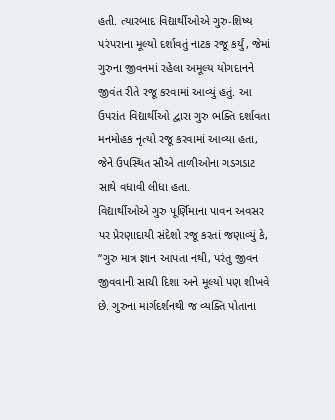હતી. ત્યારબાદ વિદ્યાર્થીઓએ ગુરુ-શિષ્ય પરંપરાના મૂલ્યો દર્શાવતું નાટક રજૂ કર્યું, જેમાં ગુરુના જીવનમાં રહેલા અમૂલ્ય યોગદાનને જીવંત રીતે રજૂ કરવામાં આવ્યું હતું. આ ઉપરાંત વિદ્યાર્થીઓ દ્વારા ગુરુ ભક્તિ દર્શાવતા મનમોહક નૃત્યો રજૂ કરવામાં આવ્યા હતા, જેને ઉપસ્થિત સૌએ તાળીઓના ગડગડાટ સાથે વધાવી લીધા હતા.
વિદ્યાર્થીઓએ ગુરુ પૂર્ણિમાના પાવન અવસર પર પ્રેરણાદાયી સંદેશો રજૂ કરતાં જણાવ્યું કે, “ગુરુ માત્ર જ્ઞાન આપતા નથી, પરંતુ જીવન જીવવાની સાચી દિશા અને મૂલ્યો પણ શીખવે છે. ગુરુના માર્ગદર્શનથી જ વ્યક્તિ પોતાના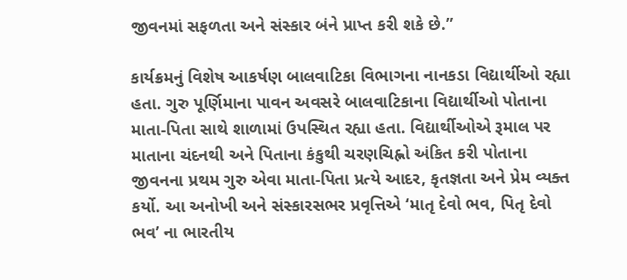જીવનમાં સફળતા અને સંસ્કાર બંને પ્રાપ્ત કરી શકે છે.”

કાર્યક્રમનું વિશેષ આકર્ષણ બાલવાટિકા વિભાગના નાનકડા વિદ્યાર્થીઓ રહ્યા હતા. ગુરુ પૂર્ણિમાના પાવન અવસરે બાલવાટિકાના વિદ્યાર્થીઓ પોતાના માતા-પિતા સાથે શાળામાં ઉપસ્થિત રહ્યા હતા. વિદ્યાર્થીઓએ રૂમાલ પર માતાના ચંદનથી અને પિતાના કંકુથી ચરણચિહ્નો અંકિત કરી પોતાના જીવનના પ્રથમ ગુરુ એવા માતા-પિતા પ્રત્યે આદર, કૃતજ્ઞતા અને પ્રેમ વ્યક્ત કર્યો. આ અનોખી અને સંસ્કારસભર પ્રવૃત્તિએ ‘માતૃ દેવો ભવ, પિતૃ દેવો ભવ’ ના ભારતીય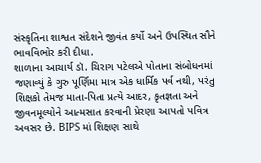સંસ્કૃતિના શાશ્વત સંદેશને જીવંત કર્યો અને ઉપસ્થિત સૌને ભાવવિભોર કરી દીધા.
શાળાના આચાર્ય ડૉ. ચિરાગ પટેલએ પોતાના સંબોધનમાં જણાવ્યું કે ગુરુ પૂર્ણિમા માત્ર એક ધાર્મિક પર્વ નથી, પરંતુ શિક્ષકો તેમજ માતા-પિતા પ્રત્યે આદર, કૃતજ્ઞતા અને જીવનમૂલ્યોને આત્મસાત કરવાની પ્રેરણા આપતો પવિત્ર અવસર છે. BIPS માં શિક્ષણ સાથે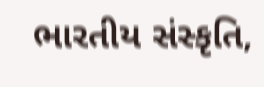ભારતીય સંસ્કૃતિ,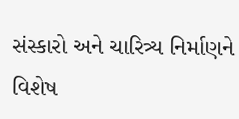સંસ્કારો અને ચારિત્ર્ય નિર્માણને વિશેષ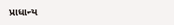પ્રાધાન્ય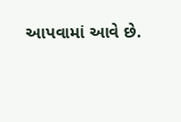આપવામાં આવે છે.